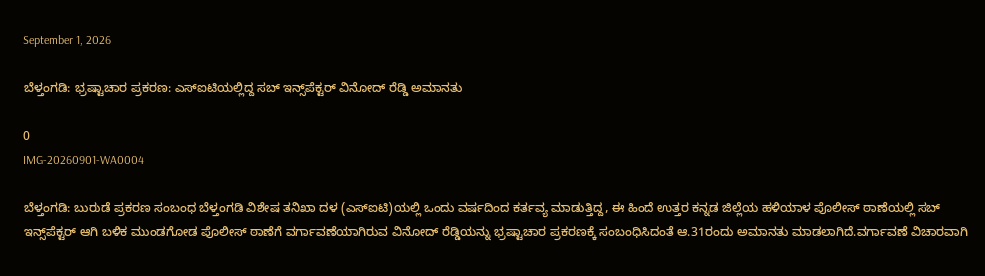September 1, 2026

ಬೆಳ್ತಂಗಡಿ: ಭ್ರಷ್ಟಾಚಾರ ಪ್ರಕರಣ: ಎಸ್‌ಐಟಿಯಲ್ಲಿದ್ದ ಸಬ್ ಇನ್ಸ್‌ಪೆಕ್ಟರ್ ವಿನೋದ್ ರೆಡ್ಡಿ ಅಮಾನತು

0
IMG-20260901-WA0004

ಬೆಳ್ತಂಗಡಿ: ಬುರುಡೆ ಪ್ರಕರಣ ಸಂಬಂಧ ಬೆಳ್ತಂಗಡಿ ವಿಶೇಷ ತನಿಖಾ ದಳ (ಎಸ್‌ಐಟಿ)ಯಲ್ಲಿ ಒಂದು ವರ್ಷದಿಂದ ಕರ್ತವ್ಯ ಮಾಡುತ್ತಿದ್ದ, ಈ ಹಿಂದೆ ಉತ್ತರ ಕನ್ನಡ ಜಿಲ್ಲೆಯ ಹಳಿಯಾಳ ಪೊಲೀಸ್ ಠಾಣೆಯಲ್ಲಿ ಸಬ್ ಇನ್ಸ್‌ಪೆಕ್ಟರ್ ಆಗಿ ಬಳಿಕ ಮುಂಡಗೋಡ ಪೊಲೀಸ್ ಠಾಣೆಗೆ ವರ್ಗಾವಣೆಯಾಗಿರುವ ವಿನೋದ್ ರೆಡ್ಡಿಯನ್ನು ಭ್ರಷ್ಟಾಚಾರ ಪ್ರಕರಣಕ್ಕೆ ಸಂಬಂಧಿಸಿದಂತೆ ಆ.31ರಂದು ಅಮಾನತು ಮಾಡಲಾಗಿದೆ.ವರ್ಗಾವಣೆ ವಿಚಾರವಾಗಿ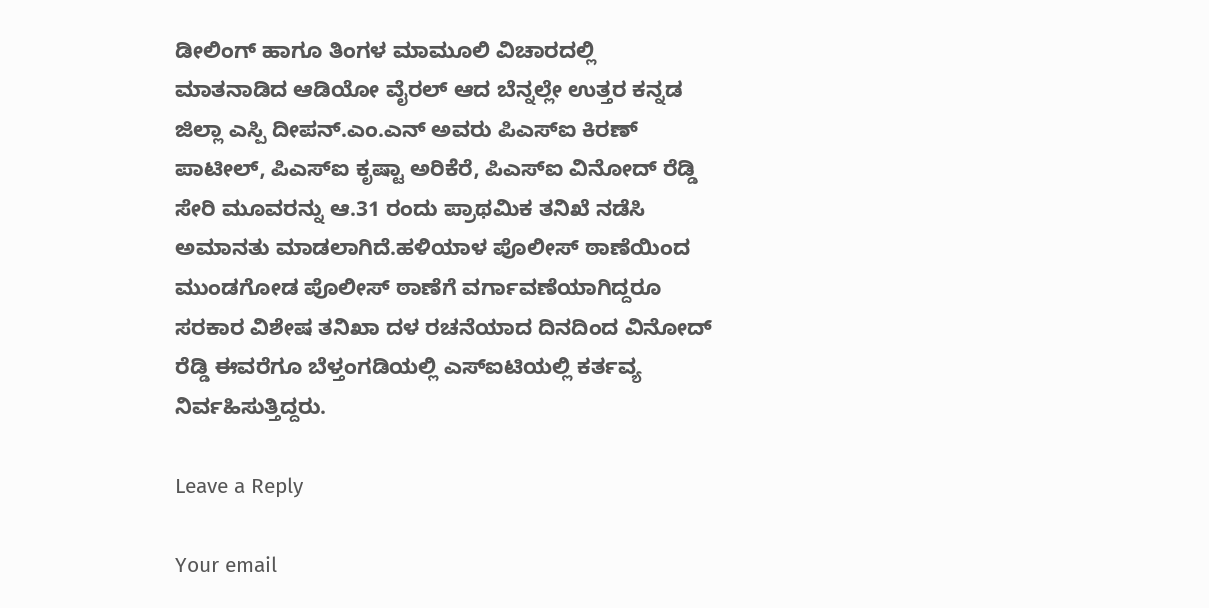ಡೀಲಿಂಗ್ ಹಾಗೂ ತಿಂಗಳ ಮಾಮೂಲಿ ವಿಚಾರದಲ್ಲಿ ಮಾತನಾಡಿದ ಆಡಿಯೋ ವೈರಲ್ ಆದ ಬೆನ್ನಲ್ಲೇ ಉತ್ತರ ಕನ್ನಡ ಜಿಲ್ಲಾ ಎಸ್ಪಿ ದೀಪನ್.ಎಂ.ಎನ್ ಅವರು ಪಿಎಸ್‌ಐ ಕಿರಣ್ ಪಾಟೀಲ್, ಪಿಎಸ್‌ಐ ಕೃಷ್ಟಾ ಅರಿಕೆರೆ, ಪಿಎಸ್‌ಐ ವಿನೋದ್ ರೆಡ್ಡಿ ಸೇರಿ ಮೂವರನ್ನು ಆ.31 ರಂದು ಪ್ರಾಥಮಿಕ ತನಿಖೆ ನಡೆಸಿ ಅಮಾನತು ಮಾಡಲಾಗಿದೆ.ಹಳಿಯಾಳ ಪೊಲೀಸ್ ಠಾಣೆಯಿಂದ ಮುಂಡಗೋಡ ಪೊಲೀಸ್ ಠಾಣೆಗೆ ವರ್ಗಾವಣೆಯಾಗಿದ್ದರೂ ಸರಕಾರ ವಿಶೇಷ ತನಿಖಾ ದಳ ರಚನೆಯಾದ ದಿನದಿಂದ ವಿನೋದ್ ರೆಡ್ಡಿ ಈವರೆಗೂ ಬೆಳ್ತಂಗಡಿಯಲ್ಲಿ ಎಸ್‌ಐಟಿಯಲ್ಲಿ ಕರ್ತವ್ಯ ನಿರ್ವಹಿಸುತ್ತಿದ್ದರು.

Leave a Reply

Your email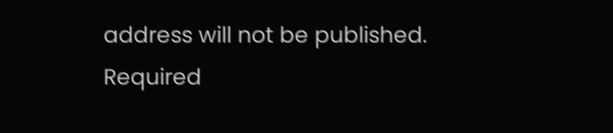address will not be published. Required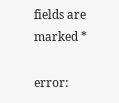fields are marked *

error: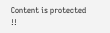Content is protected !!